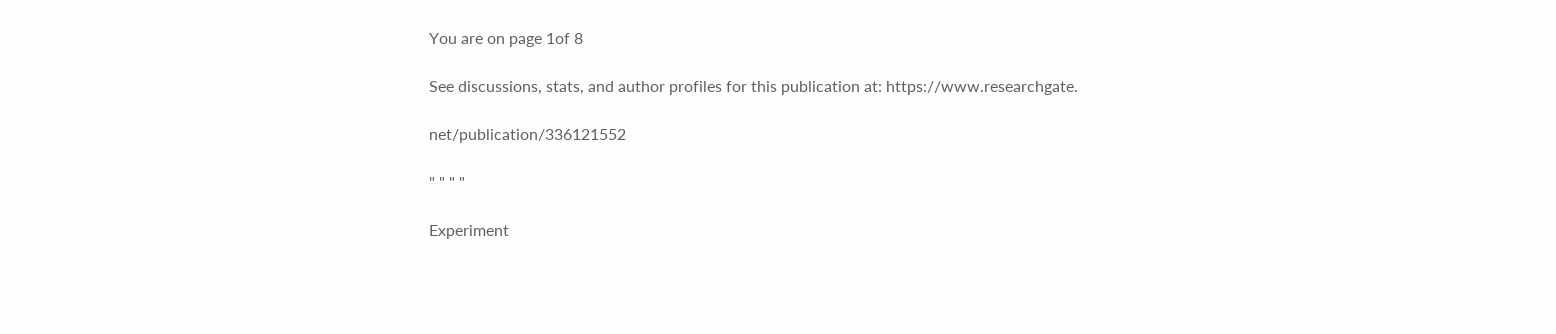You are on page 1of 8

See discussions, stats, and author profiles for this publication at: https://www.researchgate.

net/publication/336121552

" " " "

Experiment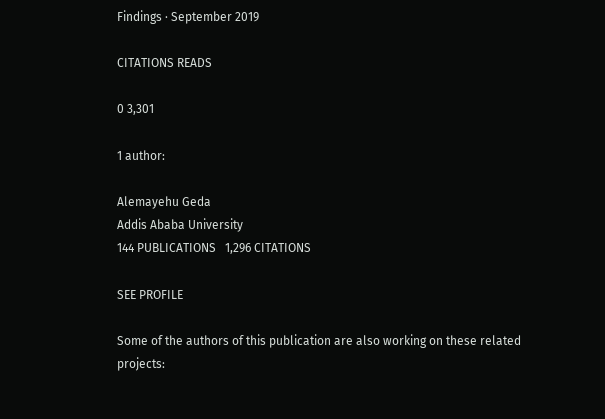Findings · September 2019

CITATIONS READS

0 3,301

1 author:

Alemayehu Geda
Addis Ababa University
144 PUBLICATIONS   1,296 CITATIONS

SEE PROFILE

Some of the authors of this publication are also working on these related projects: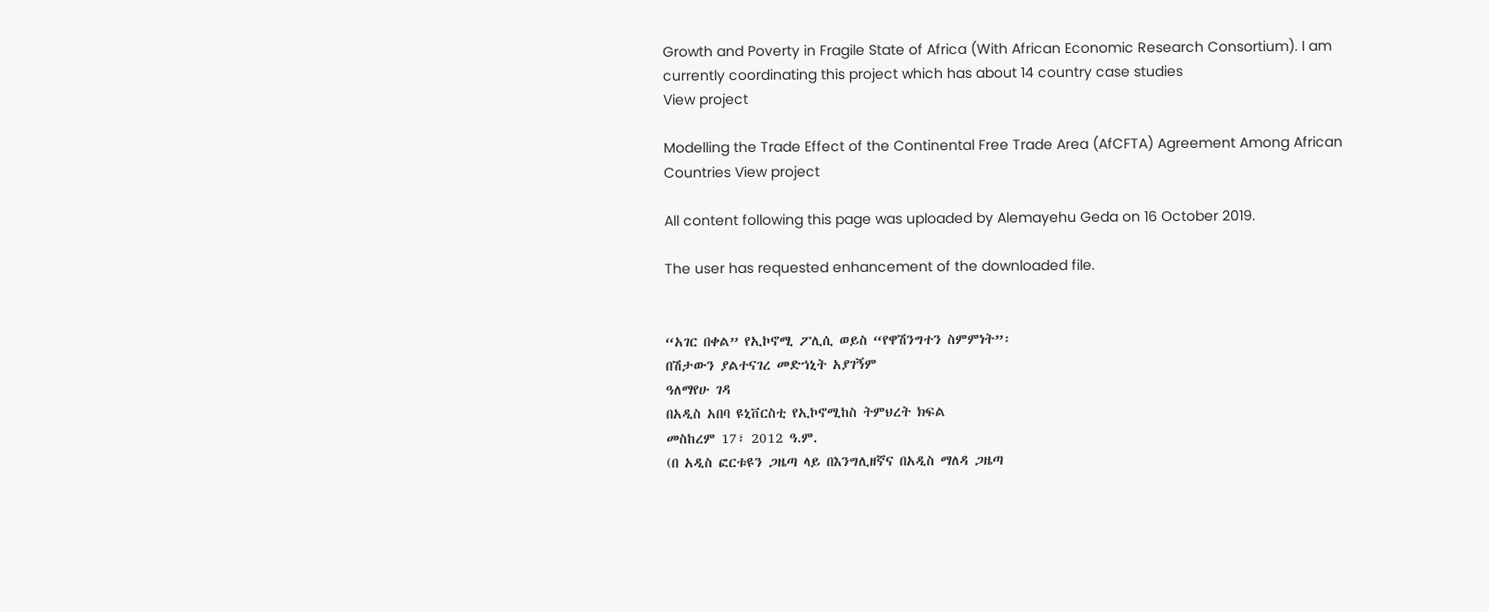Growth and Poverty in Fragile State of Africa (With African Economic Research Consortium). I am currently coordinating this project which has about 14 country case studies
View project

Modelling the Trade Effect of the Continental Free Trade Area (AfCFTA) Agreement Among African Countries View project

All content following this page was uploaded by Alemayehu Geda on 16 October 2019.

The user has requested enhancement of the downloaded file.


“አገር በቀል” የኢኮኖሚ ፖሊሲ ወይስ “የዋሽንግተን ስምምነት”፡
በሽታውን ያልተናገረ መድኀኒት አያገኝም
ዓለማየሁ ገዳ
በአዲስ አበባ ዩኒቨርስቲ የኢኮኖሚከስ ትምህረት ክፍል
መስከረም 17፣ 2012 ዓ.ም.
(በ አዲስ ፎርቱዩን ጋዜጣ ላይ በእንግሊዘኛና በአዲስ ማለዳ ጋዜጣ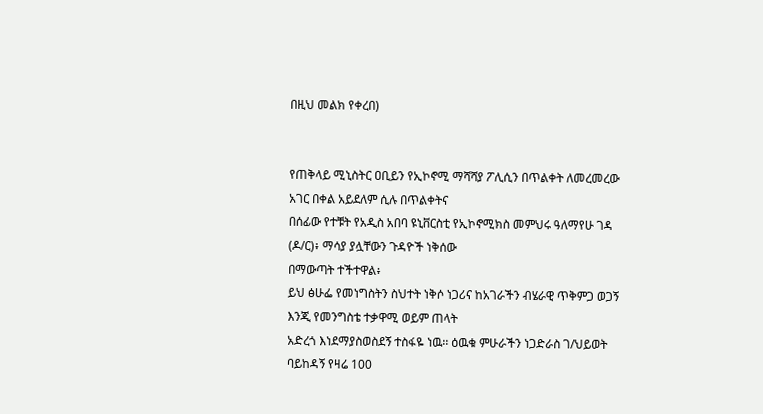በዚህ መልክ የቀረበ)


የጠቅላይ ሚኒስትር ዐቢይን የኢኮኖሚ ማሻሻያ ፖሊሲን በጥልቀት ለመረመረው አገር በቀል አይደለም ሲሉ በጥልቀትና
በሰፊው የተቹት የአዲስ አበባ ዩኒቨርስቲ የኢኮኖሚክስ መምህሩ ዓለማየሁ ገዳ (ዶ/ር)፥ ማሳያ ያሏቸውን ጉዳዮች ነቅሰው
በማውጣት ተችተዋል፥
ይህ ፅሁፌ የመነግስትን ስህተት ነቅሶ ነጋሪና ከአገራችን ብሄራዊ ጥቅምጋ ወጋኝ እንጂ የመንግስቴ ተቃዋሚ ወይም ጠላት
አድረጎ እነደማያስወስደኝ ተስፋዬ ነዉ፡፡ ዕዉቁ ምሁራችን ነጋድራስ ገ/ህይወት ባይከዳኝ የዛሬ 100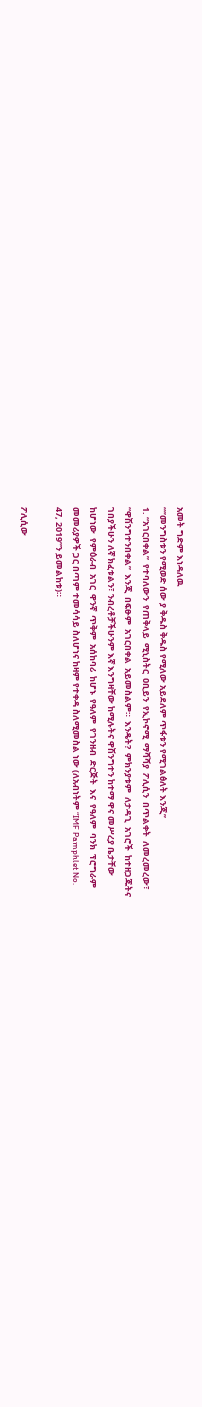አመት ግድም እነዳለዉ
“‘’መንግስቱን የሚወድ ሰው ያ ቅዱስ ቅዱስ የሚለው አይደለም ጥፋቱን የሚገልፅለት እንጂ’’
1. “አገርበቀል”  የተባለውን  የጠቅላይ  ሚኒስትር  ዐቢይን  የኢኮኖሚ  ማሻሻያ  ፖሊሲን  በጥልቀት  ለመረመረው፣
“ዋሽንግተንበቀል”  እንጂ  በፍፁም  አገርበቀል  አይመስልም።  እንዴት?  ምክንያቱም  ለታዳጊ  አገሮች  ከተዘጋጁትና
ገበያችሁን ለኛ ክፈቱልን፣ ንብረቶቻችሁንም እኛ እንግዛቸው ከሚሉትና ዋሽንግተን ከተማ ዋና መሥረያ ቤታቸው
ከሆነው  የምዕራብ  አገር  ዋንኛ  ጥቅም  አሰከባሪ  ከሆኑ  የዓለም  የገንዘብ  ድርጅት  እና  የዓለም  ባንክ  ፕሮግራም
መመሪያዎች ጋር በጣም ተመሳሳይ ስለሆነና ከዛም የተቀዳ ስለሚመስል ነው (ለአብነትም “IMF Pamphlet No.
47, 2019”ን ይመልከቱ)።

ፖሊሲው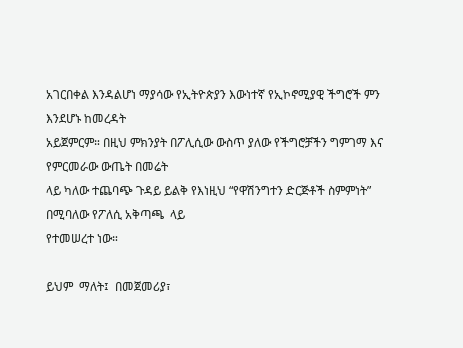አገርበቀል እንዳልሆነ ማያሳው የኢትዮጵያን እውነተኛ የኢኮኖሚያዊ ችግሮች ምን እንደሆኑ ከመረዳት
አይጀምርም። በዚህ ምክንያት በፖሊሲው ውስጥ ያለው የችግሮቻችን ግምገማ እና የምርመራው ውጤት በመሬት
ላይ ካለው ተጨባጭ ጉዳይ ይልቅ የእነዚህ “የዋሽንግተን ድርጅቶች ስምምነት” በሚባለው የፖለሲ አቅጣጫ  ላይ
የተመሠረተ ነው።

ይህም  ማለት፤  በመጀመሪያ፣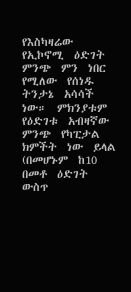የእስካዛሬው  የኢኮኖሚ  ዕድገት  ምንጭ  ምን  ነበር  የሚለው  የሰነዱ  ትንታኔ  አሳሳች
ነው።  ምክንያቱም  የዕድገቱ  አብዛኛው  ምንጭ  የካፒታል  ክምችት  ነው  ይላል  (በመሆኑም  ከ10  በመቶ  ዕድገት
ውስጥ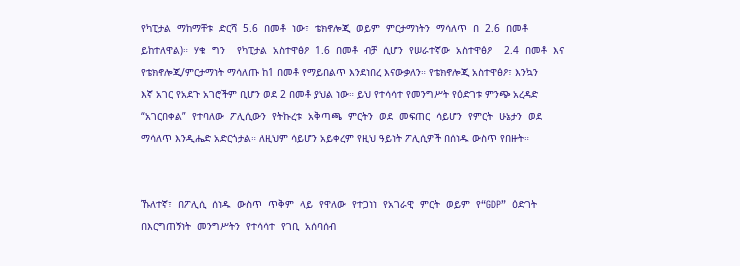የካፒታል  ማከማቸቱ  ድርሻ  5.6  በመቶ  ነው፣  ቴክኖሎጂ  ወይም  ምርታማነትን  ማሳለጥ  በ  2.6  በመቶ
ይከተለዋል)።  ሃቁ  ግን    የካፒታል  አስተዋፅዖ  1.6  በመቶ  ብቻ  ሲሆን  የሠራተኛው  አስተዋፅዖ    2.4  በመቶ  እና
የቴክኖሎጂ/ምርታማነት ማሳለጡ ከ1 በመቶ የማይበልጥ እንደነበረ እናውቃለን። የቴክኖሎጂ አስተዋፅዖ፣ እንኳን
እኛ አገር የአደጉ አገሮችም ቢሆን ወደ 2 በመቶ ያህል ነው። ይህ የተሳሳተ የመንግሥት የዕድገቱ ምንጭ አረዳድ
“አገርበቀል”  የተባለው  ፖሊሲውን  የትኩረቱ  አቅጣጫ  ምርትን  ወደ  መፍጠር  ሳይሆን  የምርት  ሁኔታን  ወደ
ማሳለጥ እንዲሔድ አድርጎታል። ለዚህም ሳይሆን አይቀረም የዚህ ዓይነት ፖሊሲዎች በሰነዱ ውስጥ የበዙት።


ኹለተኛ፣  በፖሊሲ  ሰነዱ  ውስጥ  ጥቅም  ላይ  የዋለው  የተጋነነ  የአገራዊ  ምርት  ወይም  የ“GDP”  ዕድገት
በእርግጠኝነት  መንግሥትን  የተሳሳተ  የገቢ  አሰባሰብ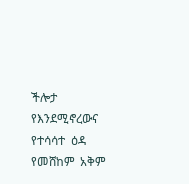ችሎታ  የእንደሚኖረውና  የተሳሳተ  ዕዳ  የመሸከም  አቅም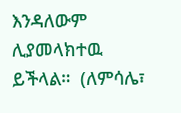እንዳለውም  ሊያመላክተዉ  ይችላል።  (ለምሳሌ፣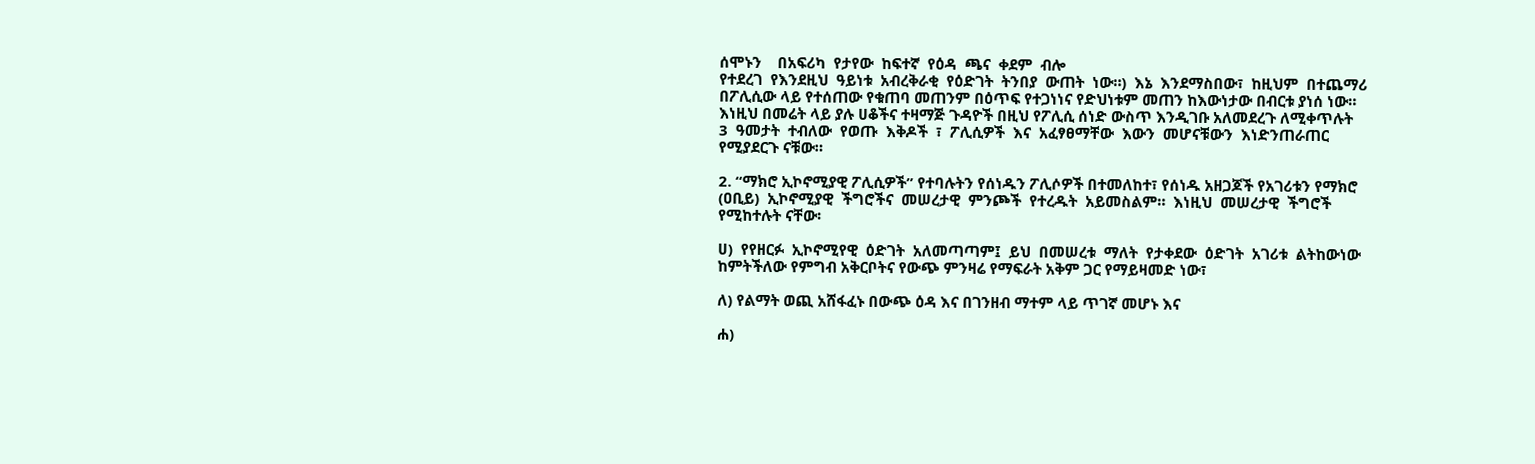ሰሞኑን    በአፍሪካ  የታየው  ከፍተኛ  የዕዳ  ጫና  ቀደም  ብሎ
የተደረገ  የእንደዚህ  ዓይነቱ  አብረቅራቂ  የዕድገት  ትንበያ  ውጠት  ነው።)  እኔ  እንደማስበው፣  ከዚህም  በተጨማሪ
በፖሊሲው ላይ የተሰጠው የቁጠባ መጠንም በዕጥፍ የተጋነነና የድህነቱም መጠን ከእውነታው በብርቱ ያነሰ ነው።
እነዚህ በመሬት ላይ ያሉ ሀቆችና ተዛማጅ ጉዳዮች በዚህ የፖሊሲ ሰነድ ውስጥ እንዲገቡ አለመደረጉ ለሚቀጥሉት
3  ዓመታት  ተብለው  የወጡ  እቅዶች  ፣  ፖሊሲዎች  እና  አፈፃፀማቸው  እውን  መሆናቹውን  እነድንጠራጠር
የሚያደርጉ ናቹው።

2. “ማክሮ ኢኮኖሚያዊ ፖሊሲዎች” የተባሉትን የሰነዱን ፖሊሶዎች በተመለከተ፣ የሰነዱ አዘጋጆች የአገሪቱን የማክሮ
(ዐቢይ)  ኢኮኖሚያዊ  ችግሮችና  መሠረታዊ  ምንጮች  የተረዱት  አይመስልም።  እነዚህ  መሠረታዊ  ችግሮች
የሚከተሉት ናቸው፡

ሀ)  የየዘርፉ  ኢኮኖሚየዊ  ዕድገት  አለመጣጣም፤  ይህ  በመሠረቱ  ማለት  የታቀደው  ዕድገት  አገሪቱ  ልትከውነው
ከምትችለው የምግብ አቅርቦትና የውጭ ምንዛሬ የማፍራት አቅም ጋር የማይዛመድ ነው፣

ለ) የልማት ወጪ አሸፋፈኑ በውጭ ዕዳ እና በገንዘብ ማተም ላይ ጥገኛ መሆኑ እና

ሐ)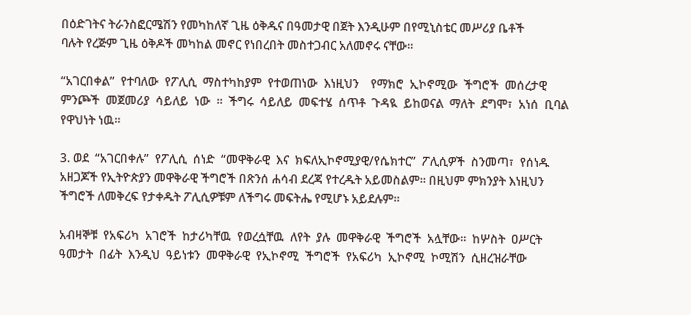በዕድገትና ትራንስፎርሜሽን የመካከለኛ ጊዜ ዕቅዱና በዓመታዊ በጀት እንዲሁም በየሚኒስቴር መሥሪያ ቤቶች
ባሉት የረጅም ጊዜ ዕቅዶች መካከል መኖር የነበረበት መስተጋብር አለመኖሩ ናቸው።

“አገርበቀል”  የተባለው  የፖሊሲ  ማስተካከያም  የተወጠነው  እነዚህን    የማክሮ  ኢኮኖሚው  ችግሮች  መሰረታዊ
ምንጮች  መጀመሪያ  ሳይለይ  ነው  ።  ችግሩ  ሳይለይ  መፍተሄ  ሰጥቶ  ጉዳዪ  ይከወናል  ማለት  ደግሞ፣  አነሰ  ቢባል
የዋህነት ነዉ፡፡

3. ወደ  “አገርበቀሉ”  የፖሊሲ  ሰነድ  “መዋቅራዊ  እና  ክፍለኢኮኖሚያዊ/የሴክተር”  ፖሊሲዎች  ስንመጣ፣  የሰነዱ
አዘጋጆች የኢትዮጵያን መዋቅራዊ ችግሮች በጽንሰ ሐሳብ ደረጃ የተረዱት አይመስልም። በዚህም ምክንያት እነዚህን
ችግሮች ለመቅረፍ የታቀዱት ፖሊሲዎቹም ለችግሩ መፍትሔ የሚሆኑ አይደሉም።

አብዛኞቹ  የአፍሪካ  አገሮች  ከታሪካቸዉ  የወረሷቸዉ  ለየት  ያሉ  መዋቅራዊ  ችግሮች  አሏቸው።  ከሦስት  ዐሥርት
ዓመታት  በፊት  እንዲህ  ዓይነቱን  መዋቅራዊ  የኢኮኖሚ  ችግሮች  የአፍሪካ  ኢኮኖሚ  ኮሚሽን  ሲዘረዝራቸው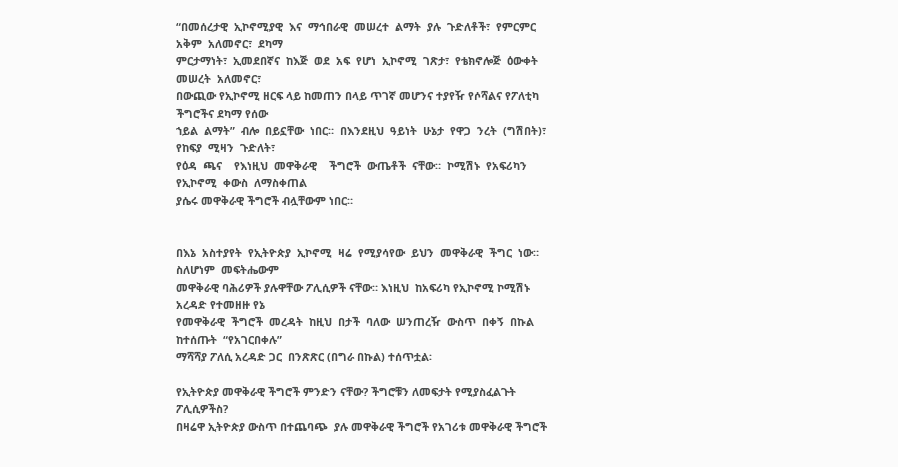“በመሰረታዊ  ኢኮኖሚያዊ  እና  ማኅበራዊ  መሠረተ  ልማት  ያሉ  ጉድለቶች፣  የምርምር  አቅም  አለመኖር፣  ደካማ
ምርታማነት፣  ኢመደበኛና  ከእጅ  ወደ  አፍ  የሆነ  ኢኮኖሚ  ገጽታ፣  የቴክኖሎጅ  ዕውቀት  መሠረት  አለመኖር፣
በውጪው የኢኮኖሚ ዘርፍ ላይ ከመጠን በላይ ጥገኛ መሆንና ተያየዥ የሶሻልና የፖለቲካ ችግሮችና ደካማ የሰው
ኀይል  ልማት”  ብሎ  በይኗቸው  ነበር።  በእንደዚህ  ዓይነት  ሁኔታ  የዋጋ  ንረት  (ግሽበት)፣  የከፍያ  ሚዛን  ጉድለት፣
የዕዳ  ጫና    የእነዚህ  መዋቅራዊ    ችግሮች  ውጤቶች  ናቸው።  ኮሚሽኑ  የአፍሪካን  የኢኮኖሚ  ቀውስ  ለማስቀጠል
ያሴሩ መዋቅራዊ ችግሮች ብሏቸውም ነበር።


በእኔ  አስተያየት  የኢትዮጵያ  ኢኮኖሚ  ዛሬ  የሚያሳየው  ይህን  መዋቅራዊ  ችግር  ነው።  ስለሆነም  መፍትሔውም
መዋቅራዊ ባሕሪዎች ያሉዋቸው ፖሊሲዎች ናቸው። እነዚህ  ከአፍሪካ የኢኮኖሚ ኮሚሽኑ አረዳድ የተመዘዙ የኔ
የመዋቅራዊ  ችግሮች  መረዳት  ከዚህ  በታች  ባለው  ሠንጠረዥ  ውስጥ  በቀኝ  በኩል  ከተሰጡት  “የአገርበቀሉ”
ማሻሻያ ፖለሲ አረዳድ ጋር  በንጽጽር (በግራ በኩል) ተሰጥቷል፡

የኢትዮጵያ መዋቅራዊ ችግሮች ምንድን ናቸው? ችግሮቹን ለመፍታት የሚያስፈልጉት ፖሊሲዎችስ?
በዛሬዋ ኢትዮጵያ ውስጥ በተጨባጭ  ያሉ መዋቅራዊ ችግሮች የአገሪቱ መዋቅራዊ ችግሮች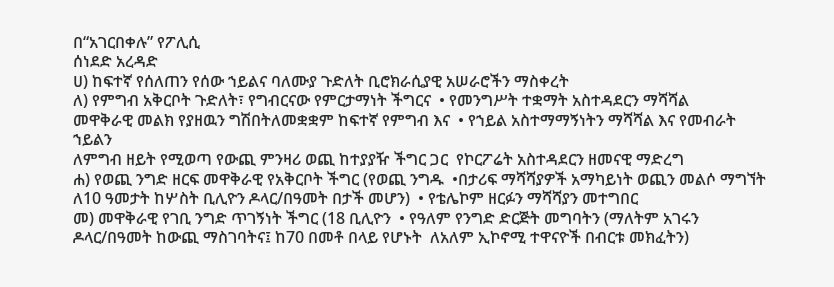በ“አገርበቀሉ” የፖሊሲ
ሰነደድ አረዳድ
ሀ) ከፍተኛ የሰለጠን የሰው ኀይልና ባለሙያ ጉድለት ቢሮክራሲያዊ አሠራሮችን ማስቀረት
ለ) የምግብ አቅርቦት ጉድለት፣ የግብርናው የምርታማነት ችግርና  • የመንግሥት ተቋማት አስተዳደርን ማሻሻል
መዋቅራዊ መልክ የያዘዉን ግሽበትለመቋቋም ከፍተኛ የምግብ እና  • የኀይል አስተማማኝነትን ማሻሻል እና የመብራት ኀይልን
ለምግብ ዘይት የሚወጣ የውጪ ምንዛሪ ወጪ ከተያያዥ ችግር ጋር  የኮርፖሬት አስተዳደርን ዘመናዊ ማድረግ
ሐ) የወጪ ንግድ ዘርፍ መዋቅራዊ የአቅርቦት ችግር (የወጪ ንግዱ  •በታሪፍ ማሻሻያዎች አማካይነት ወጪን መልሶ ማግኘት
ለ10 ዓመታት ከሦስት ቢሊዮን ዶላር/በዓመት በታች መሆን)  • የቴሌኮም ዘርፉን ማሻሻያን መተግበር
መ) መዋቅራዊ የገቢ ንግድ ጥገኝነት ችግር (18 ቢሊዮን  • የዓለም የንግድ ድርጅት መግባትን (ማለትም አገሩን
ዶላር/በዓመት ከውጪ ማስገባትና፤ ከ70 በመቶ በላይ የሆኑት  ለአለም ኢኮኖሚ ተዋናዮች በብርቱ መክፈትን)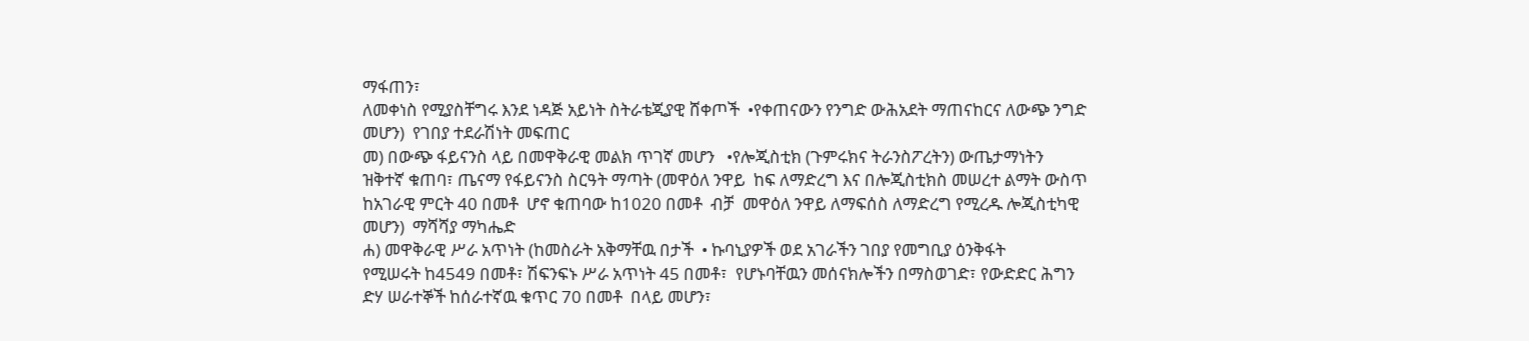ማፋጠን፣
ለመቀነስ የሚያስቸግሩ እንደ ነዳጅ አይነት ስትራቴጂያዊ ሸቀጦች  •የቀጠናውን የንግድ ውሕአደት ማጠናከርና ለውጭ ንግድ
መሆን)  የገበያ ተደራሽነት መፍጠር
መ) በውጭ ፋይናንስ ላይ በመዋቅራዊ መልክ ጥገኛ መሆን   •የሎጂስቲክ (ጉምሩክና ትራንስፖረትን) ውጤታማነትን
ዝቅተኛ ቁጠባ፣ ጤናማ የፋይናንስ ስርዓት ማጣት (መዋዕለ ንዋይ  ከፍ ለማድረግ እና በሎጂስቲክስ መሠረተ ልማት ውስጥ
ከአገራዊ ምርት 40 በመቶ  ሆኖ ቁጠባው ከ1020 በመቶ  ብቻ  መዋዕለ ንዋይ ለማፍሰስ ለማድረግ የሚረዱ ሎጂስቲካዊ
መሆን)  ማሻሻያ ማካሔድ
ሐ) መዋቅራዊ ሥራ አጥነት (ከመስራት አቅማቸዉ በታች  • ኩባኒያዎች ወደ አገራችን ገበያ የመግቢያ ዕንቅፋት
የሚሠሩት ከ4549 በመቶ፣ ሽፍንፍኑ ሥራ አጥነት 45 በመቶ፣  የሆኑባቸዉን መሰናክሎችን በማስወገድ፣ የውድድር ሕግን
ድሃ ሠራተኞች ከሰራተኛዉ ቁጥር 70 በመቶ  በላይ መሆን፣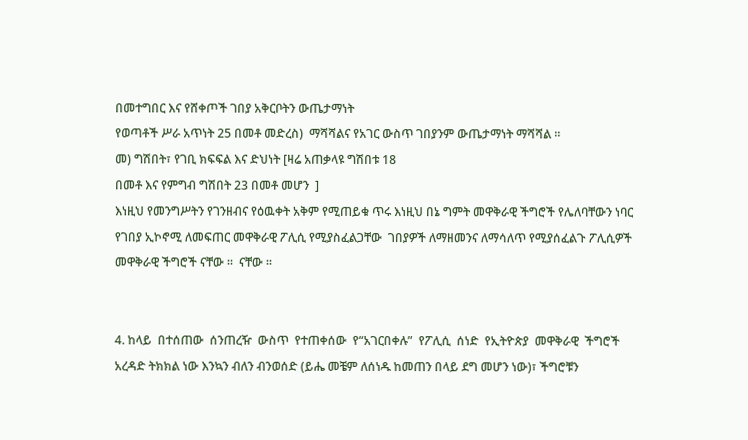በመተግበር እና የሸቀጦች ገበያ አቅርቦትን ውጤታማነት
የወጣቶች ሥራ አጥነት 25 በመቶ መድረስ)  ማሻሻልና የአገር ውስጥ ገበያንም ውጤታማነት ማሻሻል ።
መ) ግሽበት፣ የገቢ ክፍፍል እና ድህነት [ዛሬ አጠቃላዩ ግሽበቱ 18
በመቶ እና የምግብ ግሽበት 23 በመቶ መሆን  ]
እነዚህ የመንግሥትን የገንዘብና የዕዉቀት አቅም የሚጠይቁ ጥሩ እነዚህ በኔ ግምት መዋቅራዊ ችግሮች የሌለባቸውን ነባር
የገበያ ኢኮኖሚ ለመፍጠር መዋቅራዊ ፖሊሲ የሚያስፈልጋቸው  ገበያዎች ለማዘመንና ለማሳለጥ የሚያሰፈልጉ ፖሊሲዎች
መዋቅራዊ ችግሮች ናቸው ።  ናቸው ።


4. ከላይ  በተሰጠው  ሰንጠረዥ  ውስጥ  የተጠቀሰው  የ“አገርበቀሉ”  የፖሊሲ  ሰነድ  የኢትዮጵያ  መዋቅራዊ  ችግሮች
አረዳድ ትክክል ነው እንኳን ብለን ብንወሰድ (ይሔ መቼም ለሰነዱ ከመጠን በላይ ደግ መሆን ነው)፣ ችግሮቹን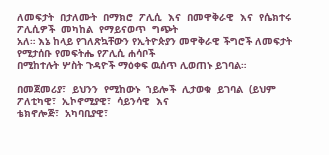ለመፍታት  በታለሙት  በማክሮ  ፖሊሲ  እና  በመዋቅራዊ  እና  የሴክተሩ  ፖሊሲዎች  መካከል  የማይናወጥ  ግጭት
አለ። እኔ ከላይ የገለጽኳቸውን የኢትዮጵያን መዋቅራዊ ችግሮች ለመፍታት የሚታሰቡ የመፍትሔ የፖሊሲ ሐሳቦች
በሚከተሉት ሦስት ጉዳዮች ማዕቀፍ ዉሰጥ ሊወጠኑ ይገባል።

በመጀመሪያ፣  ይህንን  የሚከውኑ  ኀይሎች  ሊታወቁ  ይገባል  (ይህም  ፖለቲካዊ፣  ኢኮኖሚያዊ፣  ሳይንሳዊ  እና
ቴክኖሎጅ፣  አካባቢያዊ፣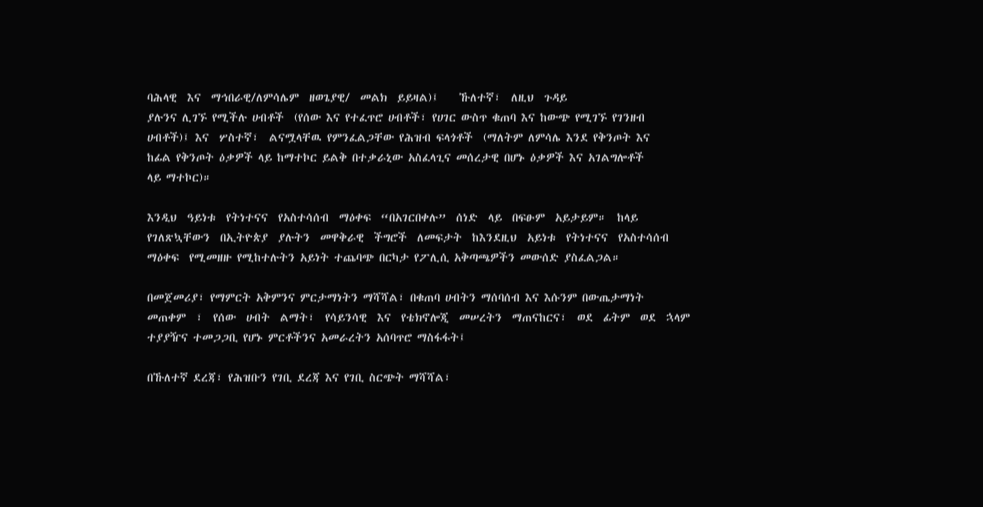ባሕላዊ  እና  ማኅበራዊ/ለምሳሌም  ዘወጌያዊ/  መልክ  ይይዛል)፤    ኹለተኛ፣  ለዚህ  ጉዳይ
ያሉንና ሊገኙ የሚችሉ ሀብቶች  (የሰው እና የተፈጥሮ ሀብቶች፣ የሀገር ውስጥ ቁጠባ እና ከውጭ የሚገኙ የገንዘብ
ሀብቶች)፤ እና  ሦስተኛ፣  ልናሟላቸዉ የምንፈልጋቸው የሕዝብ ፍላጎቶች  (ማለትም ለምሳሌ እንደ የቅንጦት እና
ከፊል የቅንጦት ዕቃዎች ላይ ከማተኮር ይልቅ በተቃራኒው አስፈላጊና መሰረታዊ በሆኑ ዕቃዎች እና አገልግሎቶች
ላይ ማተኮር)።

እንዲህ  ዓይነቱ  የትነተናና  የአስተሳሰብ  ማዕቀፍ  “በአገርበቀሉ”  ሰነድ  ላይ  በፍፁም  አይታይም።  ከላይ
የገለጽኳቸውን  በኢትዮጵያ  ያሉትን  መዋቅራዊ  ችግሮች  ለመፍታት  ከእንደዚህ  አይነቱ  የትነተናና  የአስተሳሰብ
ማዕቀፍ  የሚመዘዙ የሚከተሉትን አይነት ተጨባጭ በርካታ የፖሊሲ አቅጣጫዎችን መውሰድ ያስፈልጋል።

በመጀመሪያ፣ የማምርት አቅምንና ምርታማነትን ማሻሻል፣ በቁጠባ ሀብትን ማሰባሰብ እና እሱንም በውጤታማነት
መጠቀም  ፣  የሰው  ሀብት  ልማት፣  የሳይንሳዊ  እና  የቴክኖሎጂ  መሠረትን  ማጠናከርና፣  ወደ  ፊትም  ወደ  ኋላም
ተያያዥና ተመጋጋቢ የሆኑ ምርቶችንና አመራረትን አሰባጥሮ ማስፋፋት፤

በኹለተኛ ደረጃ፣ የሕዝቡን የገቢ ደረጃ እና የገቢ ስርጭት ማሻሻል፣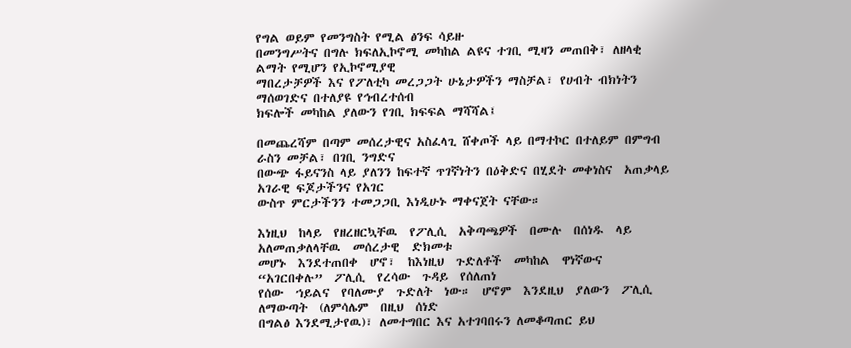የግል ወይም የመንግስት የሚል ፅንፍ ሳይዙ
በመንግሥትና በግሉ ክፍለኢኮኖሚ መካከል ልዩና ተገቢ ሚዛን መጠበቅ፣ ለዘላቂ ልማት የሚሆን የኢኮኖሚያዊ
ማበረታቻዎች እና የፖለቲካ መረጋጋት ሁኔታዎችን ማስቻል፣ የሀብት ብክነትን ማሰወገድና በተለያዩ የኅብረተሰብ
ክፍሎች መካከል ያለውን የገቢ ክፍፍል ማሻሻል፤

በመጨረሻም በጣም መሰረታዊና አስፈላጊ ሸቀጦች ላይ በማተኮር በተለይም በምግብ ራስን መቻል፣ በገቢ ንግድና
በውጭ ፋይናንስ ላይ ያለንን ከፍተኛ ጥገኛነትን በዕቅድና በሂደት መቀነስና  አጠቃላይ አገራዊ ፍጆታችንና የአገር
ውስጥ ምርታችንን ተመጋጋቢ እነዲሁኑ ማቀናጀት ናቸው።

እነዚህ  ከላይ  የዘረዘርኳቸዉ  የፖሊሲ  አቅጣጫዎች  በሙሉ  በሰነዱ  ላይ  አለመጠቃለላቸዉ  መሰረታዊ  ድክመቱ
መሆኑ  እንደተጠበቀ  ሆኖ፣  ከእነዚህ  ጉድለቶች  መካከል  ዋነኛውና  “አገርበቀሉ”  ፖሊሲ  የረሳው  ጉዳይ  የሰለጠነ
የሰው  ኀይልና  የባለሙያ  ጉድለት  ነው።  ሆኖም  እንደዚህ  ያለውን  ፖሊሲ  ለማውጣት  (ለምሳሌም  በዚህ  ሰነድ
በግልፅ እንደሚታየዉ)፣ ለመተግበር እና አተገባበሩን ለመቆጣጠር ይህ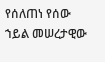የሰለጠነ የሰው ኀይል መሠረታዊው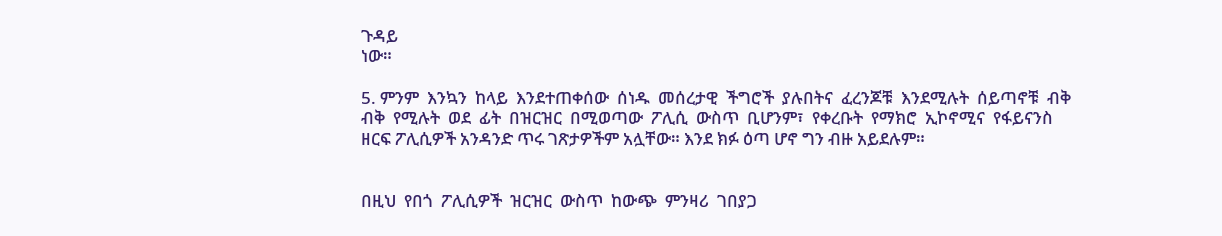ጉዳይ
ነው።

5. ምንም  እንኳን  ከላይ  እንደተጠቀሰው  ሰነዱ  መሰረታዊ  ችግሮች  ያሉበትና  ፈረንጆቹ  እንደሚሉት  ሰይጣኖቹ  ብቅ
ብቅ  የሚሉት  ወደ  ፊት  በዝርዝር  በሚወጣው  ፖሊሲ  ውስጥ  ቢሆንም፣  የቀረቡት  የማክሮ  ኢኮኖሚና  የፋይናንስ
ዘርፍ ፖሊሲዎች አንዳንድ ጥሩ ገጽታዎችም አሏቸው። እንደ ክፉ ዕጣ ሆኖ ግን ብዙ አይደሉም።


በዚህ  የበጎ  ፖሊሲዎች  ዝርዝር  ውስጥ  ከውጭ  ምንዛሪ  ገበያጋ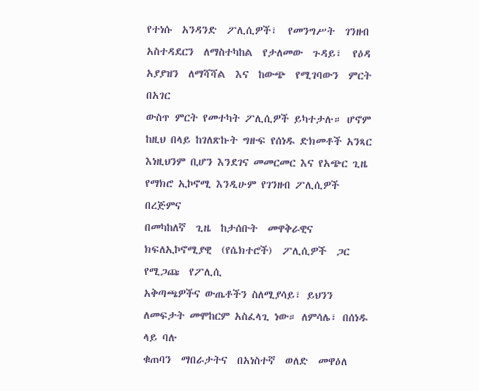የተነሱ  አንዳንድ  ፖሊሲዎች፣  የመንግሥት  ገንዘብ
አስተዳደርን  ለማስተካከል  የታለመው  ጉዳይ፣  የዕዳ  አያያዝን  ለማሻሻል  እና  ከውጭ  የሚገባውን  ምርት  በአገር
ውስጥ ምርት የመተካት ፖሊሲዎች ይካተታሉ። ሆኖም ከዚህ በላይ ከገለጽኩት ግዙፍ የሰነዱ ድክመቶች አንጻር
እነዚህንም ቢሆን እንደገና መመርመር እና የአጭር ጊዜ የማክሮ ኢኮኖሚ እንዲሁም የገንዘብ ፖሊሲዎች በረጅምና
በመካከለኛ  ጊዜ  ከታሰቡት  መዋቅራዊና  ክፍለኢኮኖሚያዊ  (የሴክተሮች)  ፖሊሲዎች  ጋር  የሚጋጩ  የፖሊሲ
አቅጣጫዎችና ውጤቶችን ስለሚያሳይ፣ ይህንን ለመፍታት መሞከርም አስፈላጊ ነው። ለምሳሌ፣ በሰነዱ ላይ ባሉ
ቁጠባን  ማበራታትና  በአነስተኛ  ወለድ  መዋዕለ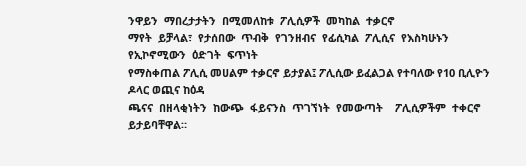ንዋይን  ማበረታታትን  በሚመለከቱ  ፖሊሲዎች  መካከል  ተቃርኖ
ማየት  ይቻላል፣  የታሰበው  ጥብቅ  የገንዘብና  የፊሲካል  ፖሊሲና  የእስካሁኑን  የኢኮኖሚውን  ዕድገት  ፍጥነት
የማስቀጠል ፖሊሲ መሀልም ተቃርኖ ይታያል፤ ፖሊሲው ይፈልጋል የተባለው የ10 ቢሊዮን ዶላር ወጪና ከዕዳ
ጫናና  በዘላቂነትን  ከውጭ  ፋይናንስ  ጥገኘነት  የመውጣት    ፖሊሲዎችም  ተቀርኖ  ይታይባቸዋል።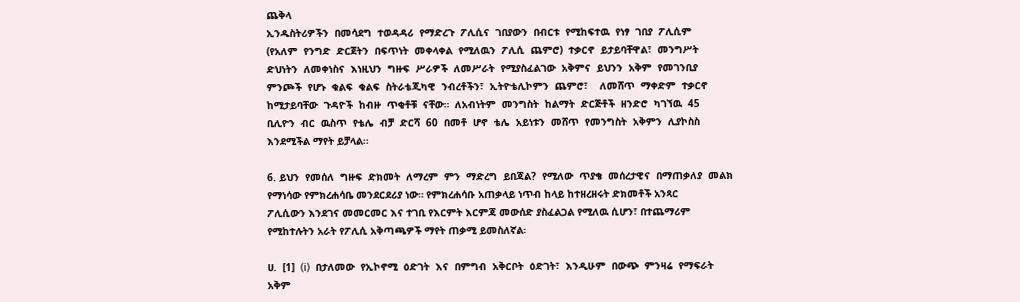ጨቅላ
ኢንዱስትሪዎችን  በመሳደግ  ተወዳዳሪ  የማድረጉ  ፖሊሲና  ገበያውን  በብርቱ  የሚከፍተዉ  የነፃ  ገበያ  ፖሊሲም
(የአለም  የንግድ  ድርጀትን  በፍጥነት  መቀላቀል  የሚለዉን  ፖሊሲ  ጨምሮ)  ተቃርኖ  ይታይባቸዋል፣  መንግሥት
ድህነትን  ለመቀነስና  እነዚህን  ግዙፍ  ሥራዎች  ለመሥራት  የሚያስፈልገው  አቅምና  ይህንን  አቅም  የመገንቢያ
ምንጮች  የሆኑ  ቁልፍ  ቁልፍ  ስትራቴጂካዊ  ንብረቶችን፣  ኢትዮቴሊኮምን  ጨምሮ፣    ለመሸጥ  ማቀድም  ተቃርኖ
ከሚታይባቸው  ጉዳዮች  ከብዙ  ጥቂቶቹ  ናቸው።  ለአብነትም  መንግስት  ከልማት  ድርጅቶች  ዘንድሮ  ካገኘዉ  45
ቢሊዮን  ብር  ዉስጥ  የቴሌ  ብቻ  ድርሻ  60  በመቶ  ሆኖ  ቴሌ  አይነቱን  መሸጥ  የመንግስት  አቅምን  ሊያኮስስ
እንደሚችል ማየት ይቻላል፡፡

6. ይህን  የመሰለ  ግዙፍ  ድክመት  ለማረም  ምን  ማድረግ  ይበጃል?  የሚለው  ጥያቄ  መሰረታዊና  በማጠቃለያ  መልክ
የማነሳው የምክረሐሳቤ መንደርደሪያ ነው። የምክረሐሳቡ አጠቃላይ ነጥብ ከላይ ከተዘረዘሩት ድክመቶች አንጻር
ፖሊሲውን እንደገና መመርመር እና ተገቢ የእርምት እርምጃ መውሰድ ያስፈልጋል የሚለዉ ሲሆን፣ በተጨማሪም
የሚከተሉትን አራት የፖሊሲ አቅጣጫዎች ማየት ጠቃሚ ይመስለኛል፡

ሀ.  [1]  (i)  በታለመው  የኢኮኖሚ  ዕድገት  እና  በምግብ  አቅርቦት  ዕድገት፣  እንዲሁም  በውጭ  ምንዛሬ  የማፍራት
አቅም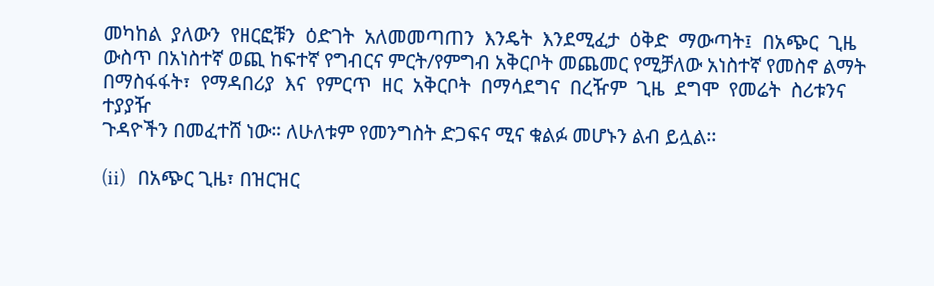መካከል  ያለውን  የዘርፎቹን  ዕድገት  አለመመጣጠን  እንዴት  እንደሚፈታ  ዕቅድ  ማውጣት፤  በአጭር  ጊዜ
ውስጥ በአነስተኛ ወጪ ከፍተኛ የግብርና ምርት/የምግብ አቅርቦት መጨመር የሚቻለው አነስተኛ የመስኖ ልማት
በማስፋፋት፣  የማዳበሪያ  እና  የምርጥ  ዘር  አቅርቦት  በማሳደግና  በረዥም  ጊዜ  ደግሞ  የመሬት  ስሪቱንና  ተያያዥ
ጉዳዮችን በመፈተሸ ነው። ለሁለቱም የመንግስት ድጋፍና ሚና ቁልፉ መሆኑን ልብ ይሏል፡፡

(ii)   በአጭር ጊዜ፣ በዝርዝር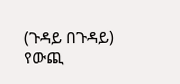(ጉዳይ በጉዳይ) የውጪ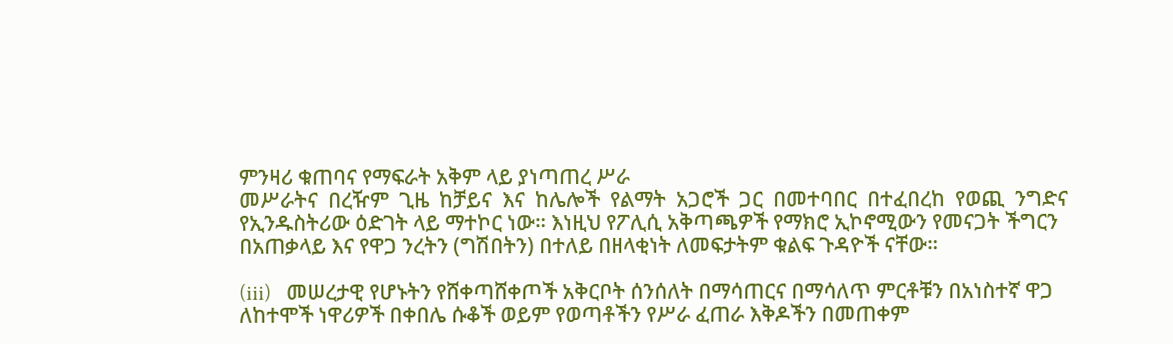ምንዛሪ ቁጠባና የማፍራት አቅም ላይ ያነጣጠረ ሥራ
መሥራትና  በረዥም  ጊዜ  ከቻይና  እና  ከሌሎች  የልማት  አጋሮች  ጋር  በመተባበር  በተፈበረከ  የወጪ  ንግድና
የኢንዱስትሪው ዕድገት ላይ ማተኮር ነው። እነዚህ የፖሊሲ አቅጣጫዎች የማክሮ ኢኮኖሚውን የመናጋት ችግርን
በአጠቃላይ እና የዋጋ ንረትን (ግሽበትን) በተለይ በዘላቂነት ለመፍታትም ቁልፍ ጉዳዮች ናቸው።

(iii)   መሠረታዊ የሆኑትን የሸቀጣሸቀጦች አቅርቦት ሰንሰለት በማሳጠርና በማሳለጥ ምርቶቹን በአነስተኛ ዋጋ
ለከተሞች ነዋሪዎች በቀበሌ ሱቆች ወይም የወጣቶችን የሥራ ፈጠራ እቅዶችን በመጠቀም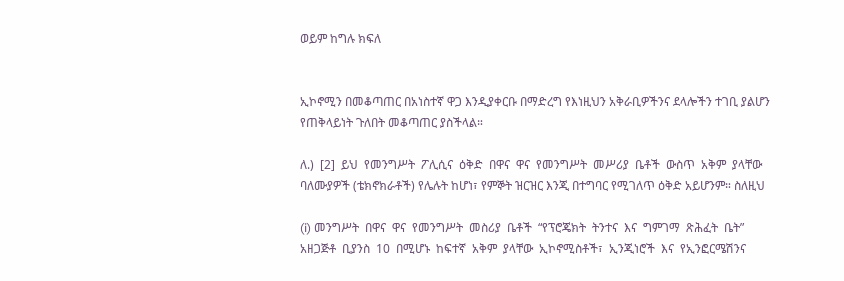ወይም ከግሉ ክፍለ


ኢኮኖሚን በመቆጣጠር በአነስተኛ ዋጋ እንዲያቀርቡ በማድረግ የእነዚህን አቅራቢዎችንና ደላሎችን ተገቢ ያልሆን
የጠቅላይነት ጉለበት መቆጣጠር ያስችላል።

ለ.)  [2]  ይህ  የመንግሥት  ፖሊሲና  ዕቅድ  በዋና  ዋና  የመንግሥት  መሥሪያ  ቤቶች  ውስጥ  አቅም  ያላቸው
ባለሙያዎች (ቴክኖክራቶች) የሌሉት ከሆነ፣ የምኞት ዝርዝር እንጂ በተግባር የሚገለጥ ዕቅድ አይሆንም። ስለዚህ

(i) መንግሥት  በዋና  ዋና  የመንግሥት  መስሪያ  ቤቶች  “የፕሮጄክት  ትንተና  እና  ግምገማ  ጽሕፈት  ቤት”
አዘጋጅቶ  ቢያንስ  10  በሚሆኑ  ከፍተኛ  አቅም  ያላቸው  ኢኮኖሚስቶች፣  ኢንጂነሮች  እና  የኢንፎርሜሽንና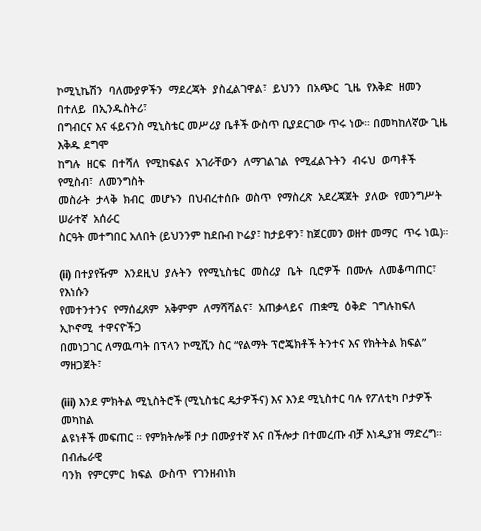ኮሚኒኬሽን  ባለሙያዎችን  ማደረጃት  ያስፈልገዋል፣  ይህንን  በአጭር  ጊዜ  የእቅድ  ዘመን  በተለይ  በኢንዱስትሪ፣
በግብርና እና ፋይናንስ ሚኒስቴር መሥሪያ ቤቶች ውስጥ ቢያደርገው ጥሩ ነው። በመካከለኛው ጊዜ እቅዱ ደግሞ
ከግሉ  ዘርፍ  በተሻለ  የሚከፍልና  አገራቸውን  ለማገልገል  የሚፈልጉትን  ብሩህ  ወጣቶች  የሚስብ፣  ለመንግስት
መስራት  ታላቅ  ክብር  መሆኑን  በህብረተሰቡ  ወስጥ  የማስረጽ  አደረጃጀት  ያለው  የመንግሥት  ሠራተኛ  አሰራር
ስርዓት መተግበር አለበት (ይህንንም ከደቡብ ኮሬያ፣ ከታይዋን፣ ከጀርመን ወዘተ መማር  ጥሩ ነዉ)።

(ii) በተያየዥም  እንደዚህ  ያሉትን  የየሚኒስቴር  መስሪያ  ቤት  ቢሮዎች  በሙሉ  ለመቆጣጠር፣  የእነሱን
የመተንተንና  የማሰፈጸም  አቅምም  ለማሻሻልና፣  አጠቃላይና  ጠቋሚ  ዕቅድ  ገግሉከፍለ  ኢኮኖሚ  ተዋናዮችጋ
በመነጋገር ለማዉጣት በፕላን ኮሚሺን ስር “የልማት ፕሮጄክቶች ትንተና እና የክትትል ክፍል” ማዘጋጀት፣

(iii) እንደ ምክትል ሚኒስትሮች (ሚኒስቴር ዴታዎችና) እና እንደ ሚኒስተር ባሉ የፖለቲካ ቦታዎች መካከል
ልዩነቶች መፍጠር ። የምክትሎቹ ቦታ በሙያተኛ እና በችሎታ በተመረጡ ብቻ እነዲያዝ ማድረግ።  በብሔራዊ
ባንክ  የምርምር  ክፍል  ውስጥ  የገንዘብነክ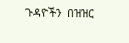ጉዳዮችን  በዝዝር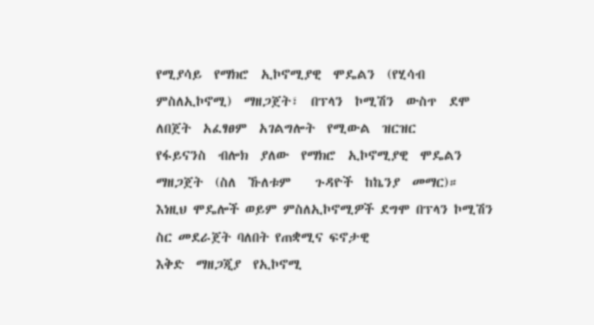የሚያሳይ  የማክሮ  ኢኮኖሚያዊ  ሞዴልን  (የሂሳብ
ምስለኢኮኖሚ)  ማዘጋጀት፣  በፕላን  ኮሚሽን  ውስጥ  ደሞ  ለበጀት  አፈፃፀም  አገልግሎት  የሚውል  ዝርዝር
የፋይናንስ  ብሎክ  ያለው  የማክሮ  ኢኮኖሚያዊ  ሞዴልን  ማዘጋጀት  (ስለ  ኹለቱም    ጉዳዮች  ከኬንያ  መማር)።
እነዚህ ሞዴሎች ወይም ምስለኢኮኖሚዎች ደግሞ በፕላን ኮሚሽን ስር መደራጀት ባለበት የጠቋሚና ፍኖታዊ
እቅድ  ማዘጋጂያ  የኢኮኖሚ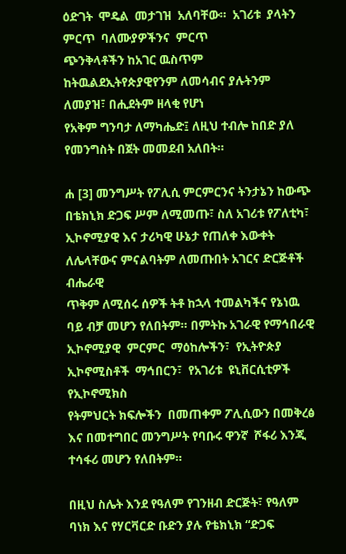ዕድገት  ሞዴል  መታገዝ  አለባቸው።  አገሪቱ  ያላትን  ምርጥ  ባለሙያዎችንና  ምርጥ
ጭንቅላቶችን ከአገር ዉስጥም ከትዉልደኢትየጵያዊየንም ለመሳብና ያሉትንም ለመያዝ፣ በሒደትም ዘላቂ የሆነ
የአቅም ግንባታ ለማካሔድ፤ ለዚህ ተብሎ ከበድ ያለ የመንግስት በጀት መመደብ አለበት።

ሐ [3] መንግሥት የፖሊሲ ምርምርንና ትንታኔን ከውጭ በቴክኒክ ድጋፍ ሥም ለሚመጡ፣ ስለ አገሪቱ የፖለቲካ፣
ኢኮኖሚያዊ እና ታሪካዊ ሁኔታ የጠለቀ እውቀት ለሌላቸውና ምናልባትም ለመጡበት አገርና ድርጅቶች ብሔራዊ
ጥቅም ለሚሰሩ ሰዎች ትቶ ከኋላ ተመልካችና የኔነዉ ባይ ብቻ መሆን የለበትም። በምትኩ አገራዊ የማኅበራዊ
ኢኮኖሚያዊ  ምርምር  ማዕከሎችን፣  የኢትዮጵያ  ኢኮኖሚስቶች  ማኅበርን፣  የአገሪቱ  ዩኒቨርሲቲዎች  የኢኮኖሚክስ
የትምህርት ክፍሎችን  በመጠቀም ፖሊሲውን በመቅረፅ እና በመተግበር መንግሥት የባቡሩ ዋንኛ  ሾፋሪ እንጂ
ተሳፋሪ መሆን የለበትም።

በዚህ ስሌት እንደ የዓለም የገንዘብ ድርጅት፣ የዓለም ባነክ እና የሃርቫርድ ቡድን ያሉ የቴክኒክ “ድጋፍ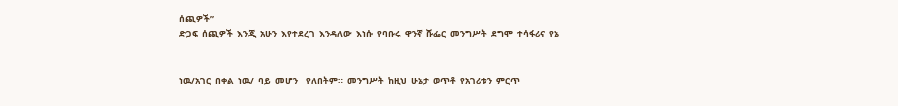ሰጪዎች”
ድጋፍ  ሰጪዎች  እንጂ  አሁን  እየተደረገ  እንዳለው  እነሱ  የባቡሩ  ዋንኛ  ሹፌር  መንግሥት  ደግሞ  ተሳፋሪና  የኔ


ነዉ/አገር  በቀል  ነዉ/  ባይ  መሆን    የለበትም።  መንግሥት  ከዚህ  ሁኔታ  ወጥቶ  የአገሪቱን  ምርጥ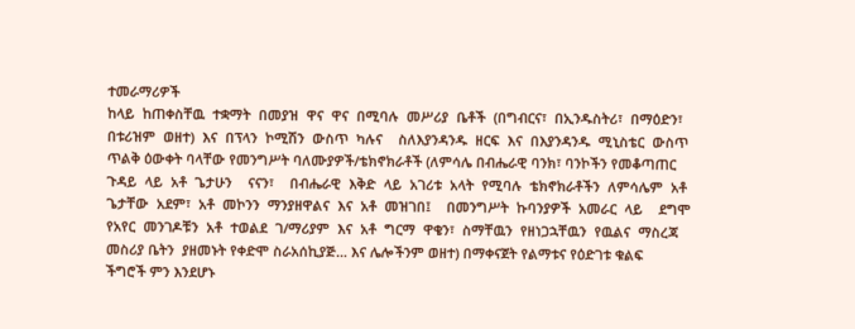ተመራማሪዎች
ከላይ  ከጠቀስቸዉ  ተቋማት  በመያዝ  ዋና  ዋና  በሚባሉ  መሥሪያ  ቤቶች  (በግብርና፣  በኢንዱስትሪ፣  በማዕድን፣
በቱሪዝም  ወዘተ)  እና  በፕላን  ኮሚሽን  ውስጥ  ካሉና    ስለእያንዳንዱ  ዘርፍ  እና  በእያንዳንዱ  ሚኒስቴር  ውስጥ
ጥልቅ ዕውቀት ባላቸው የመንግሥት ባለሙያዎች/ቴክኖክራቶች (ለምሳሌ በብሔራዊ ባንክ፣ ባንኮችን የመቆጣጠር
ጉዳይ  ላይ  አቶ  ጌታሁን    ናናን፣    በብሔራዊ  እቅድ  ላይ  አገሪቱ  አላት  የሚባሉ  ቴክኖክራቶችን  ለምሳሌም  አቶ
ጌታቸው  አደም፣  አቶ  መኮንን  ማንያዘዋልና  እና  አቶ  መዝገበ፤    በመንግሥት  ኩባንያዎች  አመራር  ላይ    ደግሞ
የአየር  መንገዶቹን  አቶ  ተወልደ  ገ/ማሪያም  እና  አቶ  ግርማ  ዋቄን፣  ስማቸዉን  የዘነጋኋቸዉን  የዉልና  ማስረጃ
መስሪያ ቤትን  ያዘመኑት የቀድሞ ስራአሰኪያጅ… እና ሌሎችንም ወዘተ) በማቀናጀት የልማቱና የዕድገቱ ቁልፍ
ችግሮች ምን እንደሆኑ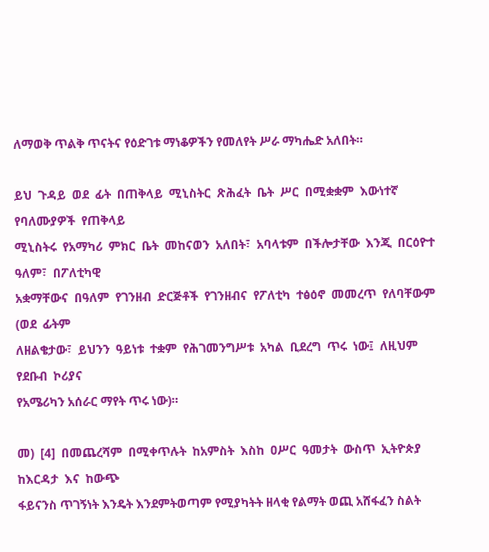ለማወቅ ጥልቅ ጥናትና የዕድገቱ ማነቆዎችን የመለየት ሥራ ማካሔድ አለበት።

ይህ  ጉዳይ  ወደ  ፊት  በጠቅላይ  ሚኒስትር  ጽሕፈት  ቤት  ሥር  በሚቋቋም  እውነተኛ  የባለሙያዎች  የጠቅላይ
ሚኒስትሩ  የአማካሪ  ምክር  ቤት  መከናወን  አለበት፣  አባላቱም  በችሎታቸው  እንጂ  በርዕዮተ  ዓለም፣  በፖለቲካዊ
አቋማቸውና  በዓለም  የገንዘብ  ድርጅቶች  የገንዘብና  የፖለቲካ  ተፅዕኖ  መመረጥ  የለባቸውም  (ወደ  ፊትም
ለዘልቄታው፣  ይህንን  ዓይነቱ  ተቋም  የሕገመንግሥቱ  አካል  ቢደረግ  ጥሩ  ነው፤  ለዚህም  የደቡብ  ኮሪያና
የአሜሪካን አሰራር ማየት ጥሩ ነው)።

መ)  [4]  በመጨረሻም  በሚቀጥሉት  ከአምስት  እስከ  ዐሥር  ዓመታት  ውስጥ  ኢትዮጵያ  ከእርዳታ  እና  ከውጭ
ፋይናንስ ጥገኝነት እንዴት እንደምትወጣም የሚያካትት ዘላቂ የልማት ወጪ አሸፋፈን ስልት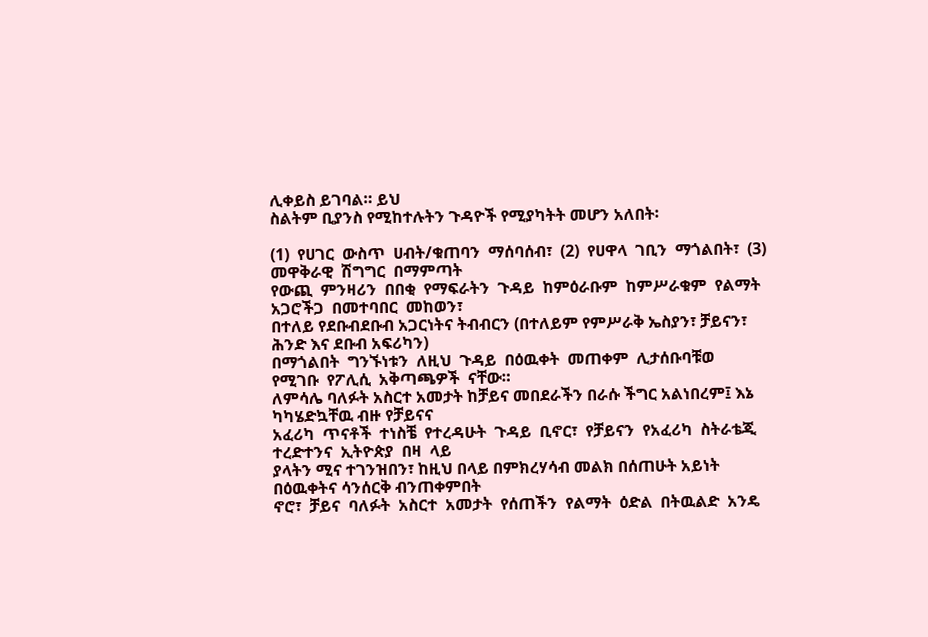ሊቀይስ ይገባል። ይህ
ስልትም ቢያንስ የሚከተሉትን ጉዳዮች የሚያካትት መሆን አለበት፡

(1)  የሀገር  ውስጥ  ሀብት/ቁጠባን  ማሰባሰብ፣  (2)  የሀዋላ  ገቢን  ማጎልበት፣  (3)  መዋቅራዊ  ሽግግር  በማምጣት
የውጪ  ምንዛሪን  በበቂ  የማፍራትን  ጉዳይ  ከምዕራቡም  ከምሥራቁም  የልማት  አጋሮችጋ  በመተባበር  መከወን፣
በተለይ የደቡብደቡብ አጋርነትና ትብብርን (በተለይም የምሥራቅ ኤስያን፣ ቻይናን፣ ሕንድ እና ደቡብ አፍሪካን)
በማጎልበት  ግንኙነቱን  ለዚህ  ጉዳይ  በዕዉቀት  መጠቀም  ሊታሰቡባቹወ  የሚገቡ  የፖሊሲ  አቅጣጫዎች  ናቸው።
ለምሳሌ ባለፉት አስርተ አመታት ከቻይና መበደራችን በራሱ ችግር አልነበረም፤ እኔ ካካሄድኳቸዉ ብዙ የቻይናና
አፈሪካ  ጥናቶች  ተነስቼ  የተረዳሁት  ጉዳይ  ቢኖር፣  የቻይናን  የአፈሪካ  ስትራቴጂ  ተረድተንና  ኢትዮጵያ  በዛ  ላይ
ያላትን ሚና ተገንዝበን፣ ከዚህ በላይ በምክረሃሳብ መልክ በሰጠሁት አይነት በዕዉቀትና ሳንሰርቅ ብንጠቀምበት
ኖሮ፣  ቻይና  ባለፉት  አስርተ  አመታት  የሰጠችን  የልማት  ዕድል  በትዉልድ  አንዴ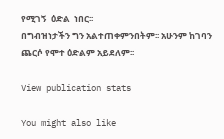የሚገኝ  ዕድል  ነበር፡፡
በግብዝነታችን ግን አልተጠቀምንበትም፡፡ አሁንም ከገባን ጨርሶ የሞተ ዕድልም አይደለም፡፡

View publication stats

You might also like